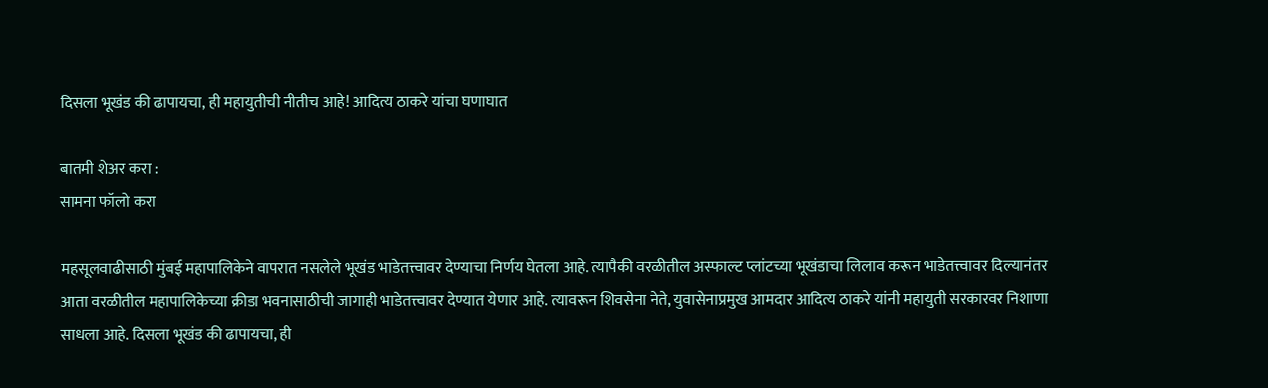दिसला भूखंड की ढापायचा, ही महायुतीची नीतीच आहे! आदित्य ठाकरे यांचा घणाघात

बातमी शेअर करा :
सामना फॉलो करा

महसूलवाढीसाठी मुंबई महापालिकेने वापरात नसलेले भूखंड भाडेतत्त्वावर देण्याचा निर्णय घेतला आहे. त्यापैकी वरळीतील अस्फाल्ट प्लांटच्या भूखंडाचा लिलाव करून भाडेतत्त्वावर दिल्यानंतर आता वरळीतील महापालिकेच्या क्रीडा भवनासाठीची जागाही भाडेतत्त्वावर देण्यात येणार आहे. त्यावरून शिवसेना नेते, युवासेनाप्रमुख आमदार आदित्य ठाकरे यांनी महायुती सरकारवर निशाणा साधला आहे. दिसला भूखंड की ढापायचा, ही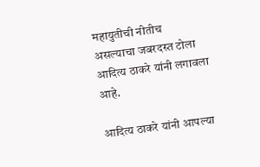महायुतीची नीतीच असल्याचा जबरदस्त टोला आदित्य ठाकरे यांनी लगावला आहे.

आदित्य ठाकरे यांनी आपल्या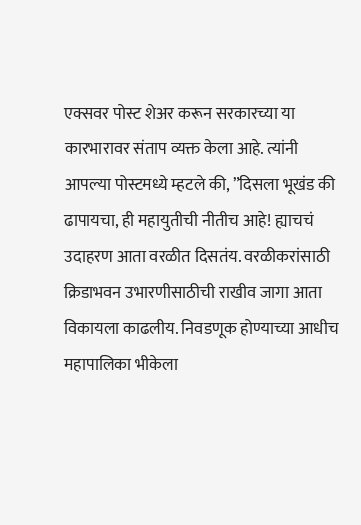एक्सवर पोस्ट शेअर करून सरकारच्या या कारभारावर संताप व्यक्त केला आहे. त्यांनी आपल्या पोस्टमध्ये म्हटले की, ”दिसला भूखंड की ढापायचा, ही महायुतीची नीतीच आहे! ह्याचचं उदाहरण आता वरळीत दिसतंय. वरळीकरांसाठी क्रिडाभवन उभारणीसाठीची राखीव जागा आता विकायला काढलीय. निवडणूक होण्याच्या आधीच महापालिका भीकेला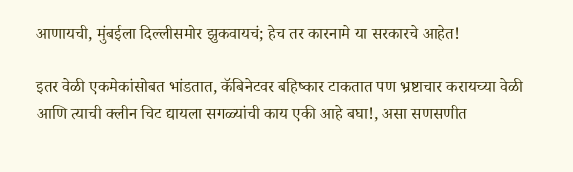आणायची, मुंबईला दिल्लीसमोर झुकवायचं; हेच तर कारनामे या सरकारचे आहेत!

इतर वेळी एकमेकांसोबत भांडतात, कॅबिनेटवर बहिष्कार टाकतात पण भ्रष्टाचार करायच्या वेळी आणि त्याची क्लीन चिट द्यायला सगळ्यांची काय एकी आहे बघा!, असा सणसणीत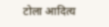टोला आदित्य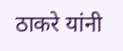ठाकरे यांनी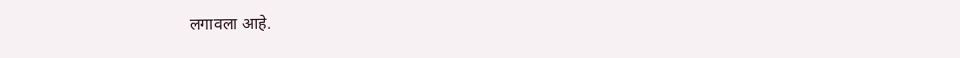लगावला आहे.